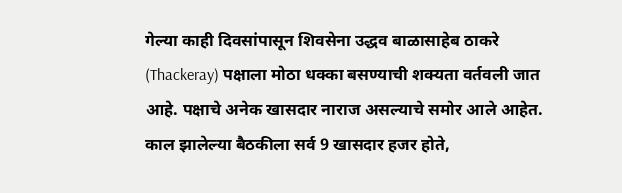गेल्या काही दिवसांपासून शिवसेना उद्धव बाळासाहेब ठाकरे (Thackeray) पक्षाला मोठा धक्का बसण्याची शक्यता वर्तवली जात आहे. पक्षाचे अनेक खासदार नाराज असल्याचे समोर आले आहेत. काल झालेल्या बैठकीला सर्व 9 खासदार हजर होते,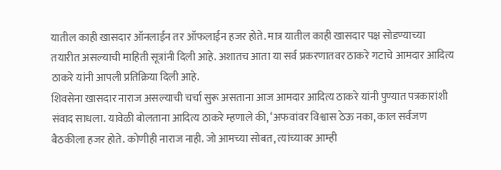यातील काही खासदार ऑनलाईन तर ऑफलाईन हजर होते. मात्र यातील काही खासदार पक्ष सोडण्याच्या तयारीत असल्याची माहिती सूत्रांनी दिली आहे. अशातच आता या सर्व प्रकरणातवर ठाकरे गटाचे आमदार आदित्य ठाकरे यांनी आपली प्रतिक्रिया दिली आहे.
शिवसेना खासदार नाराज असल्याची चर्चा सुरू असताना आज आमदार आदित्य ठाकरे यांनी पुण्यात पत्रकारांशी संवाद साधला. यावेळी बोलताना आदित्य ठाकरे म्हणाले की, ‘अफवांवर विश्वास ठेऊ नका, काल सर्वजण बैठकीला हजर होते. कोणीही नाराज नाही. जो आमच्या सोबत, त्यांच्यावर आम्ही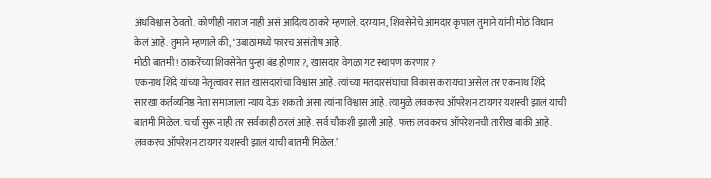अंधविश्वास ठेवतो. कोणीही नाराज नाही असं आदित्य ठाकरे म्हणाले. दरम्यान, शिवसेनेचे आमदार कृपाल तुमाने यांनी मोठं विधान केलं आहे. तुमाने म्हणाले की, ‘उबाठामध्ये फारच असंतोष आहे.
मोठी बातमी! ठाकरेंच्या शिवसेनेत पुन्हा बंड होणार?, खासदार वेगळा गट स्थापण करणार?
एकनाथ शिंदे यांच्या नेतृत्वावर सात खासदारांचा विश्वास आहे. त्यांच्या मतदारसंघाचा विकास करायचा असेल तर एकनाथ शिंदे सारखा कर्तव्यनिष्ठ नेता समाजाला न्याय देऊ शकतो असा त्यांना विश्वास आहे. त्यामुळे लवकरच ऑपरेशन टायगर यशस्वी झालं याची बातमी मिळेल. चर्चा सुरू नाही तर सर्वकाही ठरलं आहे. सर्व चौकशी झाली आहे. फक्त लवकरच ऑपरेशनची तारीख बाकी आहे. लवकरच ऑपरेशन टायगर यशस्वी झालं याची बातमी मिळेल.’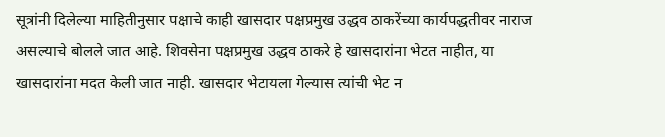सूत्रांनी दिलेल्या माहितीनुसार पक्षाचे काही खासदार पक्षप्रमुख उद्धव ठाकरेंच्या कार्यपद्धतीवर नाराज असल्याचे बोलले जात आहे. शिवसेना पक्षप्रमुख उद्धव ठाकरे हे खासदारांना भेटत नाहीत, या खासदारांना मदत केली जात नाही. खासदार भेटायला गेल्यास त्यांची भेट न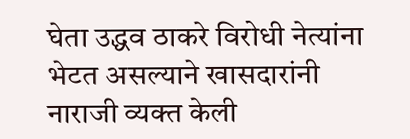घेता उद्धव ठाकरे विरोधी नेत्यांना भेटत असल्याने खासदारांनी नाराजी व्यक्त केली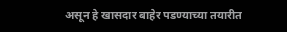असून हे खासदार बाहेर पडण्याच्या तयारीत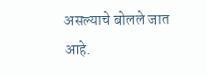असल्याचे बोलले जात आहे.